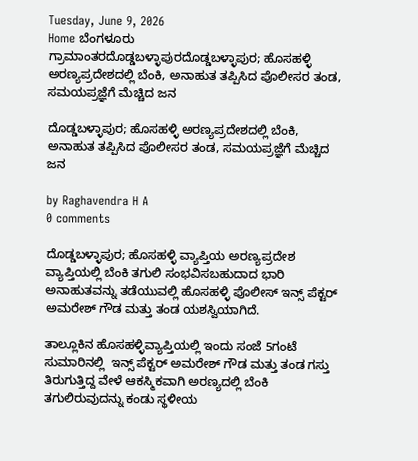Tuesday, June 9, 2026
Home ಬೆಂಗಳೂರು ಗ್ರಾಮಾಂತರದೊಡ್ಡಬಳ್ಳಾಪುರದೊಡ್ಡಬಳ್ಳಾಪುರ; ಹೊಸಹಳ್ಳಿ ಅರಣ್ಯಪ್ರದೇಶದಲ್ಲಿ ಬೆಂಕಿ, ಅನಾಹುತ ತಪ್ಪಿಸಿದ ಪೊಲೀಸರ ತಂಡ, ಸಮಯಪ್ರಜ್ಞೆಗೆ ಮೆಚ್ಚಿದ ಜನ

ದೊಡ್ಡಬಳ್ಳಾಪುರ; ಹೊಸಹಳ್ಳಿ ಅರಣ್ಯಪ್ರದೇಶದಲ್ಲಿ ಬೆಂಕಿ, ಅನಾಹುತ ತಪ್ಪಿಸಿದ ಪೊಲೀಸರ ತಂಡ, ಸಮಯಪ್ರಜ್ಞೆಗೆ ಮೆಚ್ಚಿದ ಜನ

by Raghavendra H A
0 comments

ದೊಡ್ಡಬಳ್ಳಾಪುರ; ಹೊಸಹಳ್ಳಿ ವ್ಯಾಪ್ತಿಯ ಅರಣ್ಯಪ್ರದೇಶ ವ್ಯಾಪ್ತಿಯಲ್ಲಿ ಬೆಂಕಿ ತಗುಲಿ ಸಂಭವಿಸಬಹುದಾದ ಭಾರಿ ಅನಾಹುತವನ್ನು ತಡೆಯುವಲ್ಲಿ ಹೊಸಹಳ್ಳಿ ಪೊಲೀಸ್ ಇನ್ಸ್ ಪೆಕ್ಟರ್ ಅಮರೇಶ್ ಗೌಡ ಮತ್ತು ತಂಡ ಯಶಸ್ವಿಯಾಗಿದೆ.

ತಾಲ್ಲೂಕಿನ ಹೊಸಹಳ್ಳಿವ್ಯಾಪ್ತಿಯಲ್ಲಿ ಇಂದು ಸಂಜೆ 5ಗಂಟೆ ಸುಮಾರಿನಲ್ಲಿ  ಇನ್ಸ್ ಪೆಕ್ಟರ್ ಅಮರೇಶ್ ಗೌಡ ಮತ್ತು ತಂಡ ಗಸ್ತು ತಿರುಗುತ್ತಿದ್ದ ವೇಳೆ ಆಕಸ್ಮಿಕವಾಗಿ ಅರಣ್ಯದಲ್ಲಿ ಬೆಂಕಿ ತಗುಲಿರುವುದನ್ನು ಕಂಡು ಸ್ಥಳೀಯ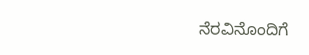ನೆರವಿನೊಂದಿಗೆ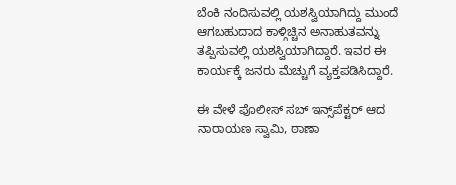ಬೆಂಕಿ ನಂದಿಸುವಲ್ಲಿ ಯಶಸ್ವಿಯಾಗಿದ್ದು ಮುಂದೆ ಆಗಬಹುದಾದ ಕಾಳ್ಗಿಚ್ಚಿನ ಅನಾಹುತವನ್ನು ತಪ್ಪಿಸುವಲ್ಲಿ ಯಶಸ್ವಿಯಾಗಿದ್ದಾರೆ. ಇವರ ಈ ಕಾರ್ಯಕ್ಕೆ ಜನರು ಮೆಚ್ಚುಗೆ ವ್ಯಕ್ತಪಡಿಸಿದ್ದಾರೆ.

ಈ ವೇಳೆ ಪೊಲೀಸ್ ಸಬ್ ಇನ್ಸ್‌ಪೆಕ್ಟರ್ ಆದ ನಾರಾಯಣ ಸ್ವಾಮಿ, ಠಾಣಾ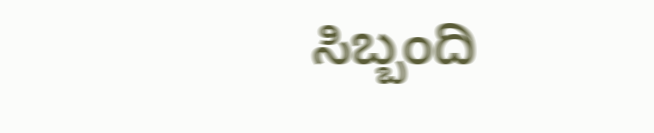ಸಿಬ್ಬಂದಿ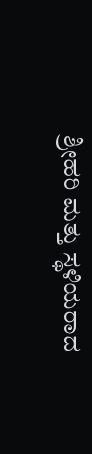ಶ್ರೀಹರಿ ಮತ್ತು ಸ್ಥಳಿಯರಾದ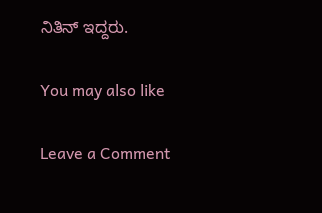ನಿತಿನ್ ಇದ್ದರು.

You may also like

Leave a Comment